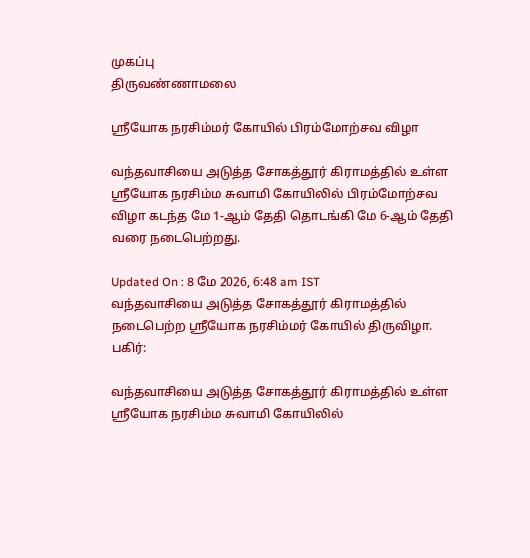முகப்பு
திருவண்ணாமலை

ஸ்ரீயோக நரசிம்மர் கோயில் பிரம்மோற்சவ விழா

வந்தவாசியை அடுத்த சோகத்தூர் கிராமத்தில் உள்ள ஸ்ரீயோக நரசிம்ம சுவாமி கோயிலில் பிரம்மோற்சவ விழா கடந்த மே 1-ஆம் தேதி தொடங்கி மே 6-ஆம் தேதி வரை நடைபெற்றது.

Updated On : 8 மே 2026, 6:48 am IST
வந்தவாசியை அடுத்த சோகத்தூர் கிராமத்தில் நடைபெற்ற ஸ்ரீயோக நரசிம்மர் கோயில் திருவிழா.
பகிர்:

வந்தவாசியை அடுத்த சோகத்தூர் கிராமத்தில் உள்ள ஸ்ரீயோக நரசிம்ம சுவாமி கோயிலில்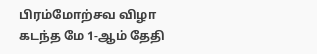பிரம்மோற்சவ விழா கடந்த மே 1-ஆம் தேதி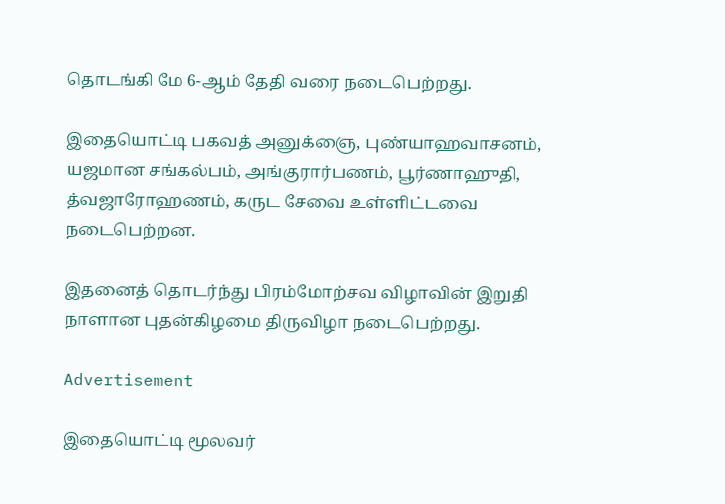தொடங்கி மே 6-ஆம் தேதி வரை நடைபெற்றது.

இதையொட்டி பகவத் அனுக்ஞை, புண்யாஹவாசனம், யஜமான சங்கல்பம், அங்குரார்பணம், பூர்ணாஹுதி, த்வஜாரோஹணம், கருட சேவை உள்ளிட்டவை நடைபெற்றன.

இதனைத் தொடர்ந்து பிரம்மோற்சவ விழாவின் இறுதி நாளான புதன்கிழமை திருவிழா நடைபெற்றது.

Advertisement

இதையொட்டி மூலவர்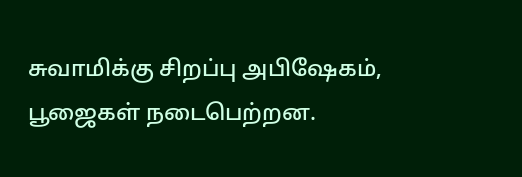சுவாமிக்கு சிறப்பு அபிஷேகம், பூஜைகள் நடைபெற்றன.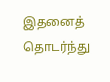இதனைத் தொடர்ந்து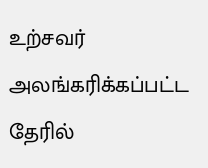உற்சவர் அலங்கரிக்கப்பட்ட தேரில்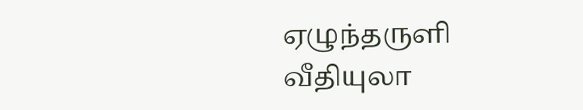ஏழுந்தருளி வீதியுலா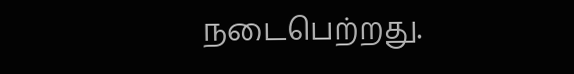நடைபெற்றது.